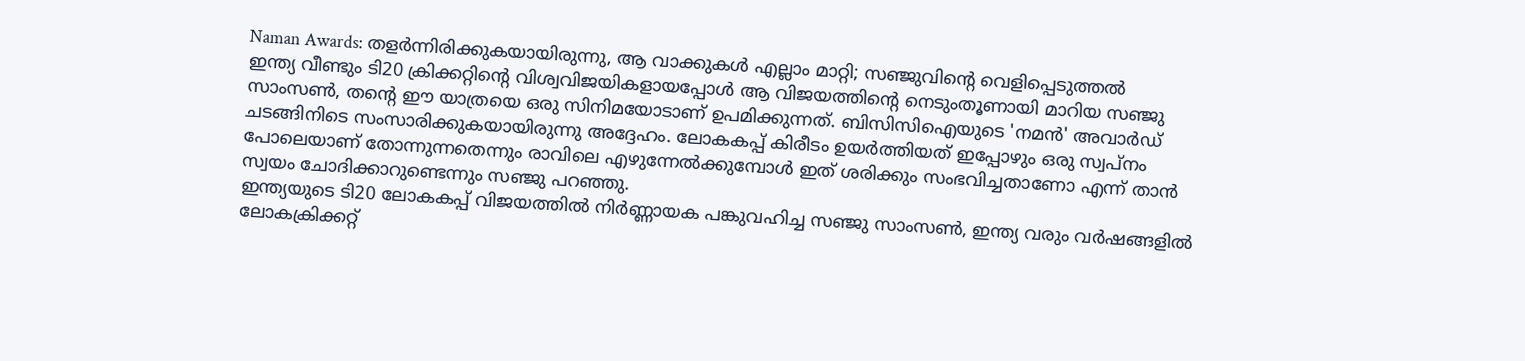Naman Awards: തളർന്നിരിക്കുകയായിരുന്നു, ആ വാക്കുകൾ എല്ലാം മാറ്റി; സഞ്ജുവിന്റെ വെളിപ്പെടുത്തൽ
ഇന്ത്യ വീണ്ടും ടി20 ക്രിക്കറ്റിന്റെ വിശ്വവിജയികളായപ്പോൾ ആ വിജയത്തിന്റെ നെടുംതൂണായി മാറിയ സഞ്ജു സാംസൺ, തന്റെ ഈ യാത്രയെ ഒരു സിനിമയോടാണ് ഉപമിക്കുന്നത്. ബിസിസിഐയുടെ 'നമൻ' അവാർഡ് ചടങ്ങിനിടെ സംസാരിക്കുകയായിരുന്നു അദ്ദേഹം. ലോകകപ്പ് കിരീടം ഉയർത്തിയത് ഇപ്പോഴും ഒരു സ്വപ്നം പോലെയാണ് തോന്നുന്നതെന്നും രാവിലെ എഴുന്നേൽക്കുമ്പോൾ ഇത് ശരിക്കും സംഭവിച്ചതാണോ എന്ന് താൻ സ്വയം ചോദിക്കാറുണ്ടെന്നും സഞ്ജു പറഞ്ഞു.
ഇന്ത്യയുടെ ടി20 ലോകകപ്പ് വിജയത്തിൽ നിർണ്ണായക പങ്കുവഹിച്ച സഞ്ജു സാംസൺ, ഇന്ത്യ വരും വർഷങ്ങളിൽ ലോകക്രിക്കറ്റ്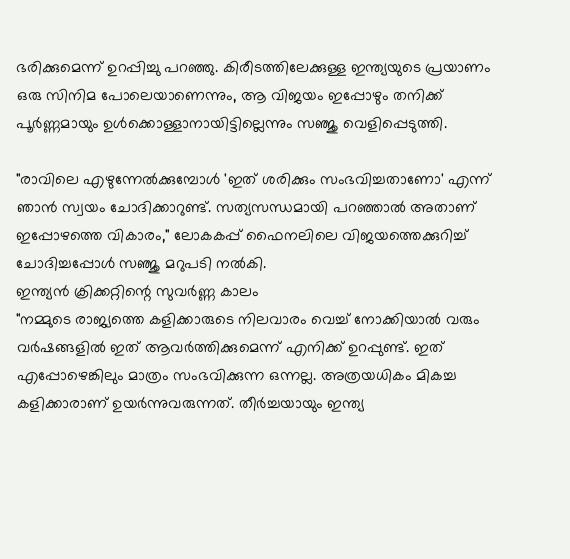ഭരിക്കുമെന്ന് ഉറപ്പിച്ചു പറഞ്ഞു. കിരീടത്തിലേക്കുള്ള ഇന്ത്യയുടെ പ്രയാണം ഒരു സിനിമ പോലെയാണെന്നും, ആ വിജയം ഇപ്പോഴും തനിക്ക് പൂർണ്ണമായും ഉൾക്കൊള്ളാനായിട്ടില്ലെന്നും സഞ്ജു വെളിപ്പെടുത്തി.

"രാവിലെ എഴുന്നേൽക്കുമ്പോൾ 'ഇത് ശരിക്കും സംഭവിച്ചതാണോ' എന്ന് ഞാൻ സ്വയം ചോദിക്കാറുണ്ട്. സത്യസന്ധമായി പറഞ്ഞാൽ അതാണ് ഇപ്പോഴത്തെ വികാരം," ലോകകപ്പ് ഫൈനലിലെ വിജയത്തെക്കുറിച്ച് ചോദിച്ചപ്പോൾ സഞ്ജു മറുപടി നൽകി.
ഇന്ത്യൻ ക്രിക്കറ്റിന്റെ സുവർണ്ണ കാലം
"നമ്മുടെ രാജ്യത്തെ കളിക്കാരുടെ നിലവാരം വെച്ച് നോക്കിയാൽ വരും വർഷങ്ങളിൽ ഇത് ആവർത്തിക്കുമെന്ന് എനിക്ക് ഉറപ്പുണ്ട്. ഇത് എപ്പോഴെങ്കിലും മാത്രം സംഭവിക്കുന്ന ഒന്നല്ല. അത്രയധികം മികച്ച കളിക്കാരാണ് ഉയർന്നുവരുന്നത്. തീർച്ചയായും ഇന്ത്യ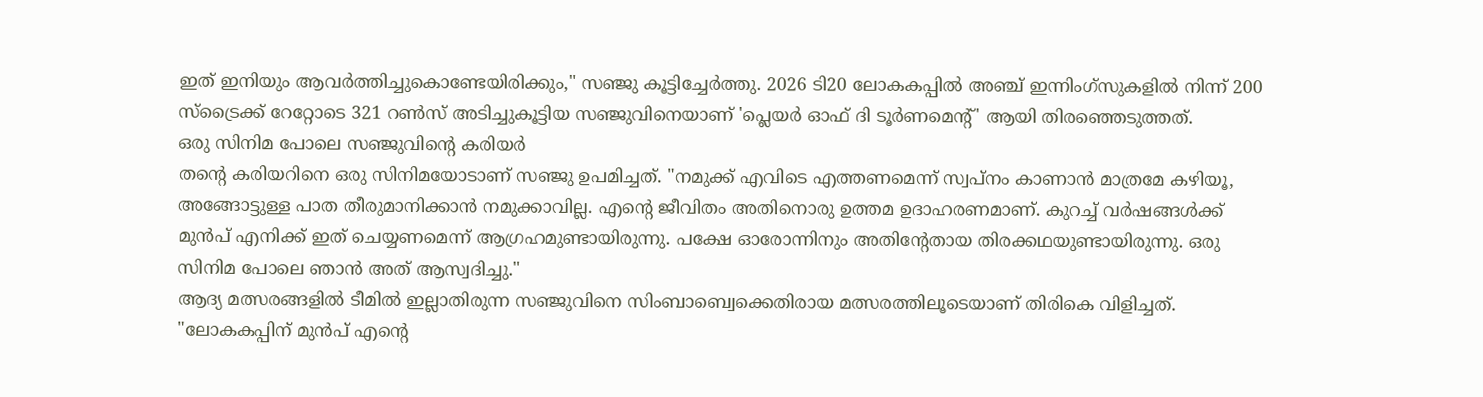ഇത് ഇനിയും ആവർത്തിച്ചുകൊണ്ടേയിരിക്കും," സഞ്ജു കൂട്ടിച്ചേർത്തു. 2026 ടി20 ലോകകപ്പിൽ അഞ്ച് ഇന്നിംഗ്സുകളിൽ നിന്ന് 200 സ്ട്രൈക്ക് റേറ്റോടെ 321 റൺസ് അടിച്ചുകൂട്ടിയ സഞ്ജുവിനെയാണ് 'പ്ലെയർ ഓഫ് ദി ടൂർണമെന്റ്' ആയി തിരഞ്ഞെടുത്തത്.
ഒരു സിനിമ പോലെ സഞ്ജുവിന്റെ കരിയർ
തന്റെ കരിയറിനെ ഒരു സിനിമയോടാണ് സഞ്ജു ഉപമിച്ചത്. "നമുക്ക് എവിടെ എത്തണമെന്ന് സ്വപ്നം കാണാൻ മാത്രമേ കഴിയൂ, അങ്ങോട്ടുള്ള പാത തീരുമാനിക്കാൻ നമുക്കാവില്ല. എന്റെ ജീവിതം അതിനൊരു ഉത്തമ ഉദാഹരണമാണ്. കുറച്ച് വർഷങ്ങൾക്ക് മുൻപ് എനിക്ക് ഇത് ചെയ്യണമെന്ന് ആഗ്രഹമുണ്ടായിരുന്നു. പക്ഷേ ഓരോന്നിനും അതിന്റേതായ തിരക്കഥയുണ്ടായിരുന്നു. ഒരു സിനിമ പോലെ ഞാൻ അത് ആസ്വദിച്ചു."
ആദ്യ മത്സരങ്ങളിൽ ടീമിൽ ഇല്ലാതിരുന്ന സഞ്ജുവിനെ സിംബാബ്വെക്കെതിരായ മത്സരത്തിലൂടെയാണ് തിരികെ വിളിച്ചത്. "ലോകകപ്പിന് മുൻപ് എന്റെ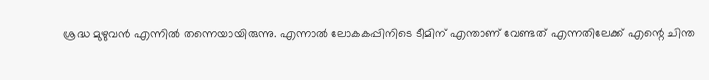ശ്രദ്ധ മുഴുവൻ എന്നിൽ തന്നെയായിരുന്നു. എന്നാൽ ലോകകപ്പിനിടെ ടീമിന് എന്താണ് വേണ്ടത് എന്നതിലേക്ക് എന്റെ ചിന്ത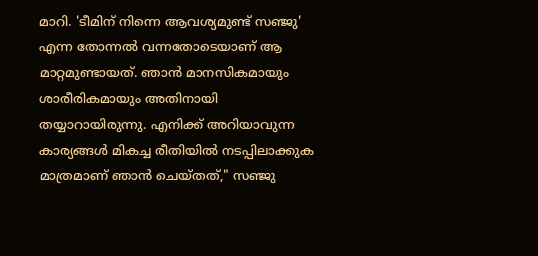മാറി. 'ടീമിന് നിന്നെ ആവശ്യമുണ്ട് സഞ്ജു' എന്ന തോന്നൽ വന്നതോടെയാണ് ആ മാറ്റമുണ്ടായത്. ഞാൻ മാനസികമായും ശാരീരികമായും അതിനായി തയ്യാറായിരുന്നു. എനിക്ക് അറിയാവുന്ന കാര്യങ്ങൾ മികച്ച രീതിയിൽ നടപ്പിലാക്കുക മാത്രമാണ് ഞാൻ ചെയ്തത്," സഞ്ജു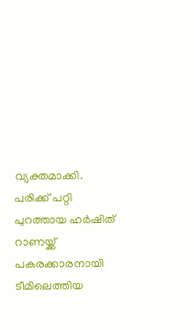വ്യക്തമാക്കി.
പരിക്ക് പറ്റി പുറത്തായ ഹർഷിത് റാണയ്ക്ക് പകരക്കാരനായി ടീമിലെത്തിയ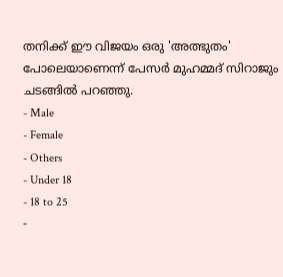തനിക്ക് ഈ വിജയം ഒരു 'അത്ഭുതം' പോലെയാണെന്ന് പേസർ മുഹമ്മദ് സിറാജും ചടങ്ങിൽ പറഞ്ഞു.
- Male
- Female
- Others
- Under 18
- 18 to 25
-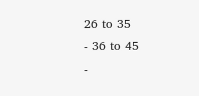26 to 35
- 36 to 45
-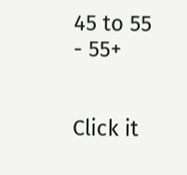45 to 55
- 55+


Click it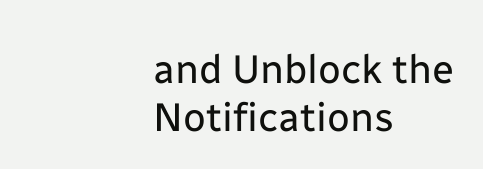and Unblock the Notifications